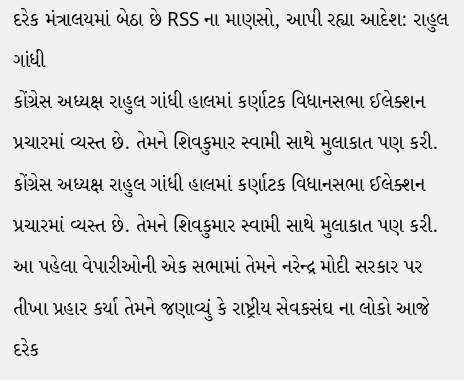દરેક મંત્રાલયમાં બેઠા છે RSS ના માણસો, આપી રહ્યા આદેશ: રાહુલ ગાંધી
કોંગ્રેસ અધ્યક્ષ રાહુલ ગાંધી હાલમાં કર્ણાટક વિધાનસભા ઈલેક્શન પ્રચારમાં વ્યસ્ત છે. તેમને શિવકુમાર સ્વામી સાથે મુલાકાત પણ કરી.
કોંગ્રેસ અધ્યક્ષ રાહુલ ગાંધી હાલમાં કર્ણાટક વિધાનસભા ઈલેક્શન પ્રચારમાં વ્યસ્ત છે. તેમને શિવકુમાર સ્વામી સાથે મુલાકાત પણ કરી. આ પહેલા વેપારીઓની એક સભામાં તેમને નરેન્દ્ર મોદી સરકાર પર તીખા પ્રહાર કર્યા તેમને જણાવ્યું કે રાષ્ટ્રીય સેવકસંઘ ના લોકો આજે દરેક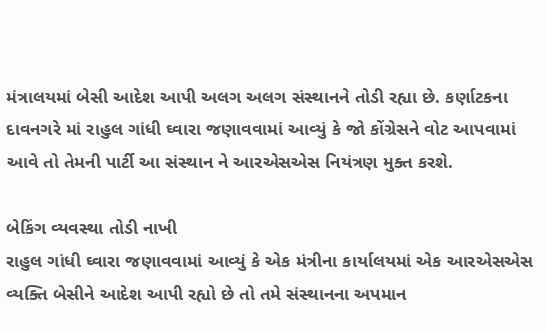મંત્રાલયમાં બેસી આદેશ આપી અલગ અલગ સંસ્થાનને તોડી રહ્યા છે. કર્ણાટકના દાવનગરે માં રાહુલ ગાંધી ઘ્વારા જણાવવામાં આવ્યું કે જો કોંગ્રેસને વોટ આપવામાં આવે તો તેમની પાર્ટી આ સંસ્થાન ને આરએસએસ નિયંત્રણ મુક્ત કરશે.

બેકિંગ વ્યવસ્થા તોડી નાખી
રાહુલ ગાંધી ઘ્વારા જણાવવામાં આવ્યું કે એક મંત્રીના કાર્યાલયમાં એક આરએસએસ વ્યક્તિ બેસીને આદેશ આપી રહ્યો છે તો તમે સંસ્થાનના અપમાન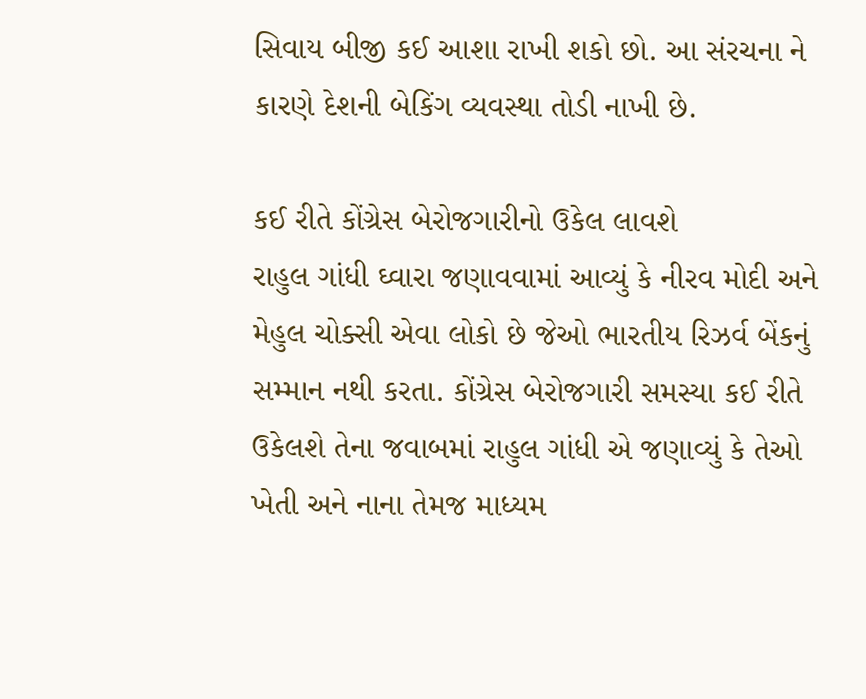સિવાય બીજી કઈ આશા રાખી શકો છો. આ સંરચના ને કારણે દેશની બેકિંગ વ્યવસ્થા તોડી નાખી છે.

કઈ રીતે કોંગ્રેસ બેરોજગારીનો ઉકેલ લાવશે
રાહુલ ગાંધી ઘ્વારા જણાવવામાં આવ્યું કે નીરવ મોદી અને મેહુલ ચોક્સી એવા લોકો છે જેઓ ભારતીય રિઝર્વ બેંકનું સમ્માન નથી કરતા. કોંગ્રેસ બેરોજગારી સમસ્યા કઈ રીતે ઉકેલશે તેના જવાબમાં રાહુલ ગાંધી એ જણાવ્યું કે તેઓ ખેતી અને નાના તેમજ માધ્યમ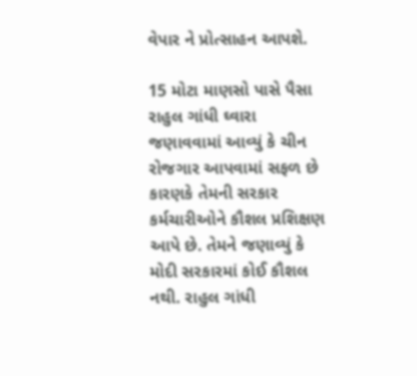વેપાર ને પ્રોત્સાહન આપશે.

15 મોટા માણસો પાસે પૈસા
રાહુલ ગાંધી ઘ્વારા જણાવવામાં આવ્યું કે ચીન રોજગાર આપવામાં સફળ છે કારણકે તેમની સરકાર કર્મચારીઓને કૌશલ પ્રશિક્ષણ આપે છે. તેમને જણાવ્યું કે મોદી સરકારમાં કોઈ કૌશલ નથી. રાહુલ ગાંધી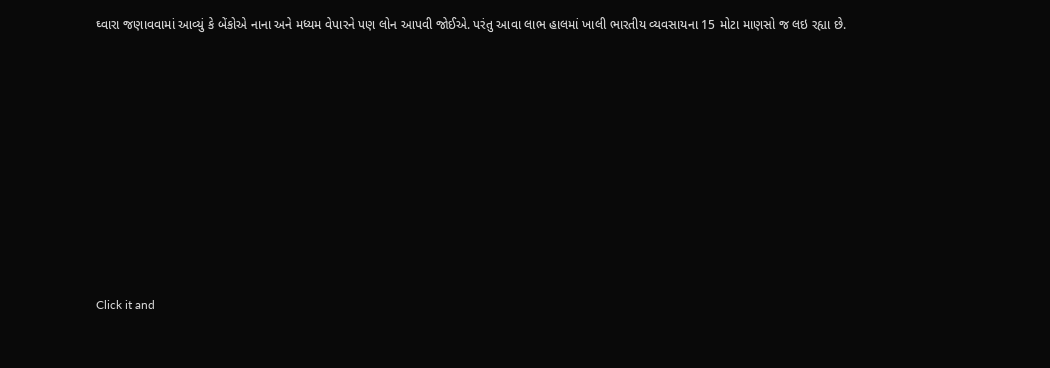ઘ્વારા જણાવવામાં આવ્યું કે બેંકોએ નાના અને મધ્યમ વેપારને પણ લોન આપવી જોઈએ. પરંતુ આવા લાભ હાલમાં ખાલી ભારતીય વ્યવસાયના 15 મોટા માણસો જ લઇ રહ્યા છે.












Click it and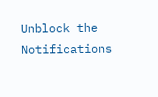Unblock the Notifications